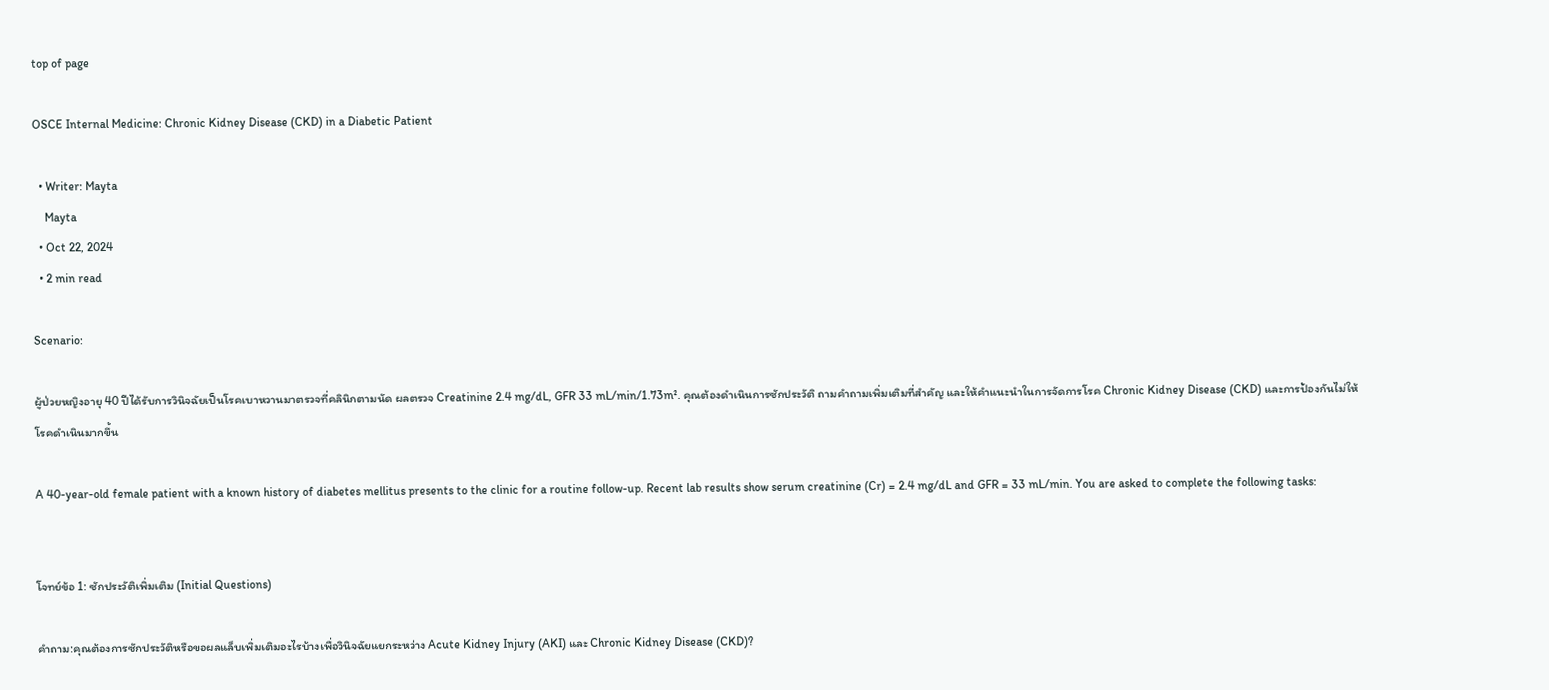top of page

OSCE Internal Medicine: Chronic Kidney Disease (CKD) in a Diabetic Patient

  • Writer: Mayta
    Mayta
  • Oct 22, 2024
  • 2 min read

Scenario:

ผู้ป่วยหญิงอายุ 40 ปีได้รับการวินิจฉัยเป็นโรคเบาหวานมาตรวจที่คลินิกตามนัด ผลตรวจ Creatinine 2.4 mg/dL, GFR 33 mL/min/1.73m². คุณต้องดำเนินการซักประวัติ ถามคำถามเพิ่มเติมที่สำคัญ และให้คำแนะนำในการจัดการโรค Chronic Kidney Disease (CKD) และการป้องกันไม่ให้โรคดำเนินมากขึ้น

A 40-year-old female patient with a known history of diabetes mellitus presents to the clinic for a routine follow-up. Recent lab results show serum creatinine (Cr) = 2.4 mg/dL and GFR = 33 mL/min. You are asked to complete the following tasks:


โจทย์ข้อ 1: ซักประวัติเพิ่มเติม (Initial Questions)

คำถาม:คุณต้องการซักประวัติหรือขอผลแล็บเพิ่มเติมอะไรบ้างเพื่อวินิจฉัยแยกระหว่าง Acute Kidney Injury (AKI) และ Chronic Kidney Disease (CKD)?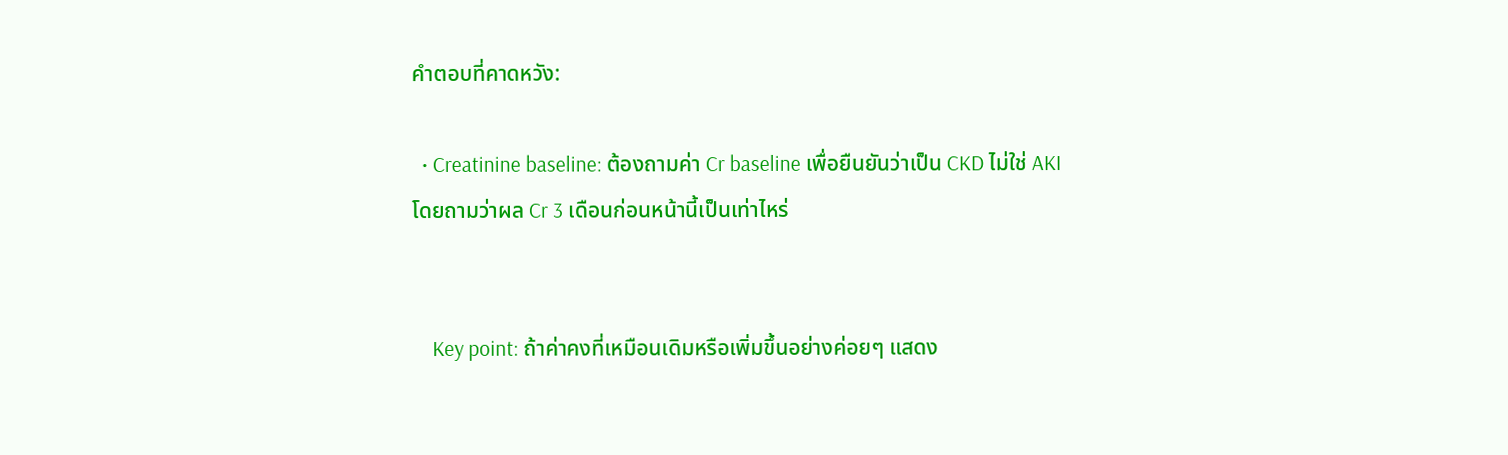คำตอบที่คาดหวัง:

  • Creatinine baseline: ต้องถามค่า Cr baseline เพื่อยืนยันว่าเป็น CKD ไม่ใช่ AKI โดยถามว่าผล Cr 3 เดือนก่อนหน้านี้เป็นเท่าไหร่


    Key point: ถ้าค่าคงที่เหมือนเดิมหรือเพิ่มขึ้นอย่างค่อยๆ แสดง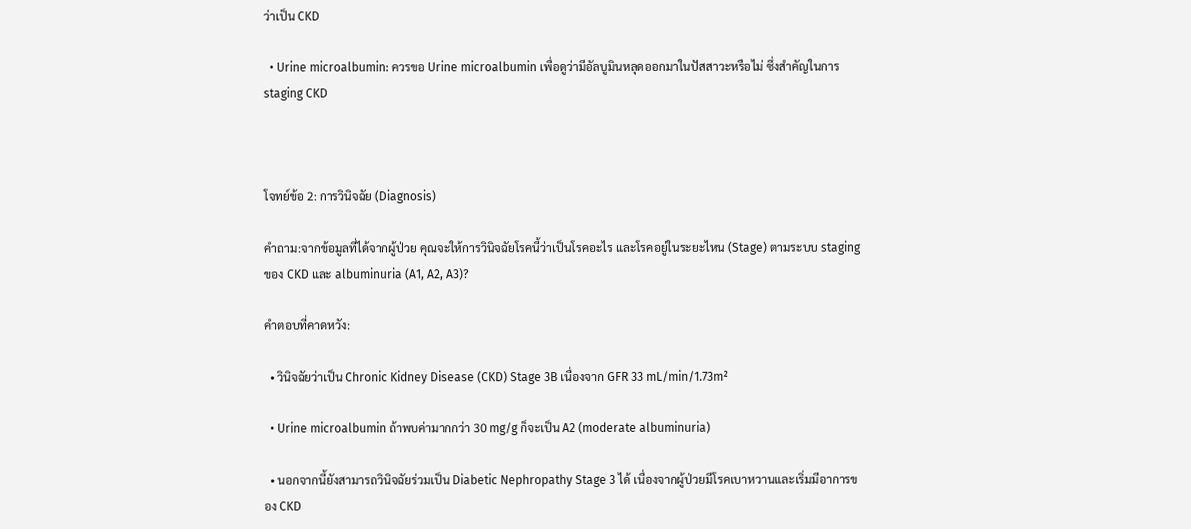ว่าเป็น CKD

  • Urine microalbumin: ควรขอ Urine microalbumin เพื่อดูว่ามีอัลบูมินหลุดออกมาในปัสสาวะหรือไม่ ซึ่งสำคัญในการ staging CKD



โจทย์ข้อ 2: การวินิจฉัย (Diagnosis)

คำถาม:จากข้อมูลที่ได้จากผู้ป่วย คุณจะให้การวินิจฉัยโรคนี้ว่าเป็นโรคอะไร และโรคอยู่ในระยะไหน (Stage) ตามระบบ staging ของ CKD และ albuminuria (A1, A2, A3)?

คำตอบที่คาดหวัง:

  • วินิจฉัยว่าเป็น Chronic Kidney Disease (CKD) Stage 3B เนื่องจาก GFR 33 mL/min/1.73m²

  • Urine microalbumin ถ้าพบค่ามากกว่า 30 mg/g ก็จะเป็น A2 (moderate albuminuria)

  • นอกจากนี้ยังสามารถวินิจฉัยร่วมเป็น Diabetic Nephropathy Stage 3 ได้ เนื่องจากผู้ป่วยมีโรคเบาหวานและเริ่มมีอาการของ CKD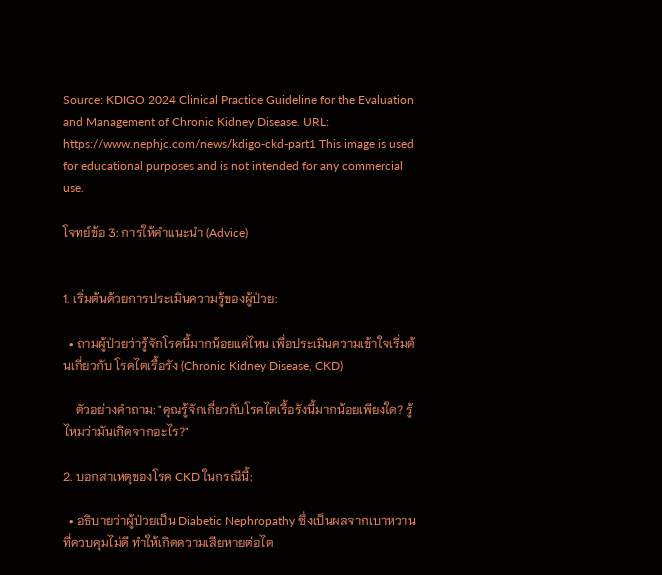Source: KDIGO 2024 Clinical Practice Guideline for the Evaluation and Management of Chronic Kidney Disease. URL: https://www.nephjc.com/news/kdigo-ckd-part1 This image is used for educational purposes and is not intended for any commercial use.

โจทย์ข้อ 3: การให้คำแนะนำ (Advice)


1. เริ่มต้นด้วยการประเมินความรู้ของผู้ป่วย:

  • ถามผู้ป่วยว่ารู้จักโรคนี้มากน้อยแค่ไหน เพื่อประเมินความเข้าใจเริ่มต้นเกี่ยวกับ โรคไตเรื้อรัง (Chronic Kidney Disease, CKD)

    ตัวอย่างคำถาม: "คุณรู้จักเกี่ยวกับโรคไตเรื้อรังนี้มากน้อยเพียงใด? รู้ไหมว่ามันเกิดจากอะไร?"

2. บอกสาเหตุของโรค CKD ในกรณีนี้:

  • อธิบายว่าผู้ป่วยเป็น Diabetic Nephropathy ซึ่งเป็นผลจากเบาหวานที่ควบคุมไม่ดี ทำให้เกิดความเสียหายต่อไต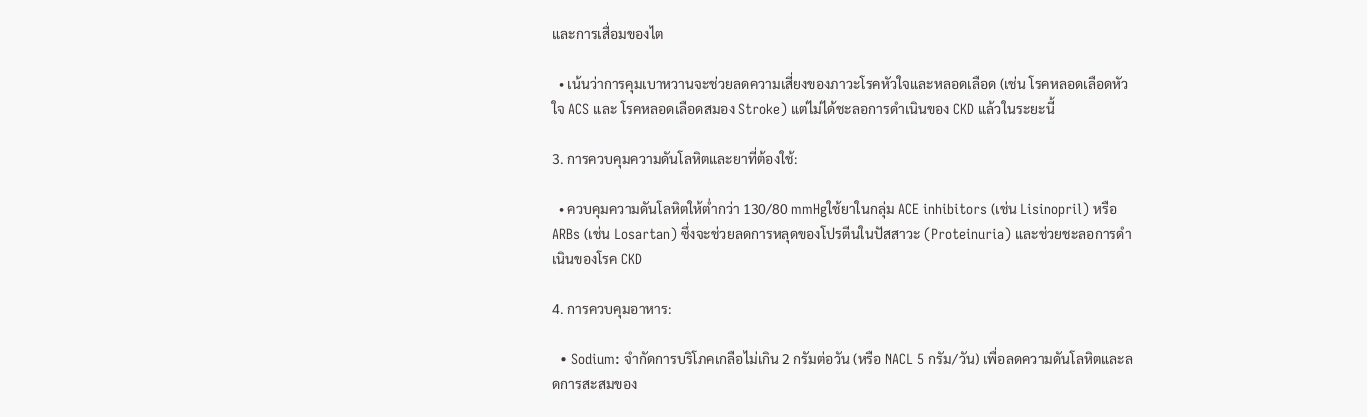และการเสื่อมของไต

  • เน้นว่าการคุมเบาหวานจะช่วยลดความเสี่ยงของภาวะโรคหัวใจและหลอดเลือด (เช่น โรคหลอดเลือดหัวใจ ACS และ โรคหลอดเลือดสมอง Stroke) แต่ไม่ได้ชะลอการดำเนินของ CKD แล้วในระยะนี้

3. การควบคุมความดันโลหิตและยาที่ต้องใช้:

  • ควบคุมความดันโลหิตให้ต่ำกว่า 130/80 mmHgใช้ยาในกลุ่ม ACE inhibitors (เช่น Lisinopril) หรือ ARBs (เช่น Losartan) ซึ่งจะช่วยลดการหลุดของโปรตีนในปัสสาวะ (Proteinuria) และช่วยชะลอการดำเนินของโรค CKD

4. การควบคุมอาหาร:

  • Sodium: จำกัดการบริโภคเกลือไม่เกิน 2 กรัมต่อวัน (หรือ NACL 5 กรัม/วัน) เพื่อลดความดันโลหิตและลดการสะสมของ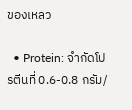ของเหลว

  • Protein: จำกัดโปรตีนที่ 0.6-0.8 กรัม/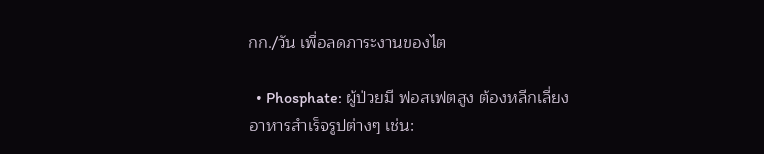กก./วัน เพื่อลดภาระงานของไต

  • Phosphate: ผู้ป่วยมี ฟอสเฟตสูง ต้องหลีกเลี่ยงอาหารสำเร็จรูปต่างๆ เช่น: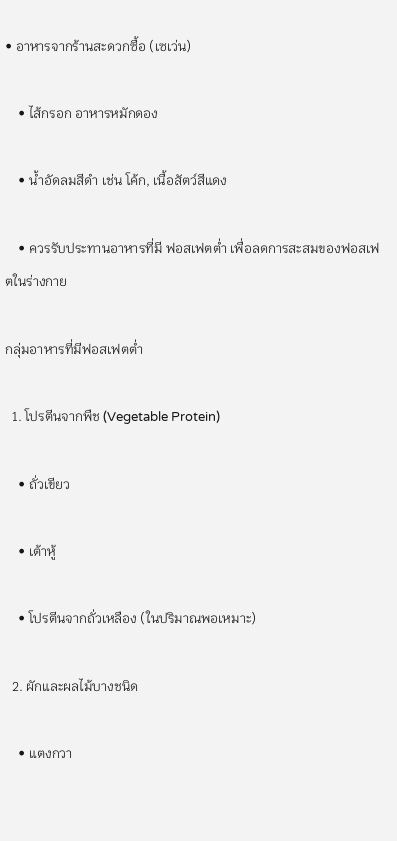• อาหารจากร้านสะดวกซื้อ (เซเว่น)

    • ไส้กรอก อาหารหมักดอง

    • น้ำอัดลมสีดำ เช่น โค้ก, เนื้อสัตว์สีแดง

    • ควรรับประทานอาหารที่มี ฟอสเฟตต่ำ เพื่อลดการสะสมของฟอสเฟตในร่างกาย

กลุ่มอาหารที่มีฟอสเฟตต่ำ

  1. โปรตีนจากพืช (Vegetable Protein)

    • ถั่วเขียว

    • เต้าหู้

    • โปรตีนจากถั่วเหลือง (ในปริมาณพอเหมาะ)

  2. ผักและผลไม้บางชนิด

    • แตงกวา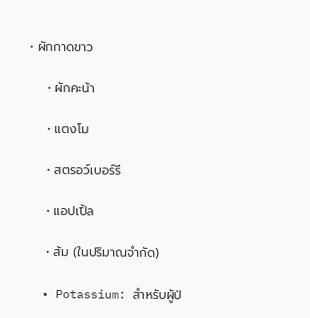• ผักกาดขาว

    • ผักคะน้า

    • แตงโม

    • สตรอว์เบอร์รี

    • แอปเปิ้ล

    • ส้ม (ในปริมาณจำกัด)

  • Potassium: สำหรับผู้ป่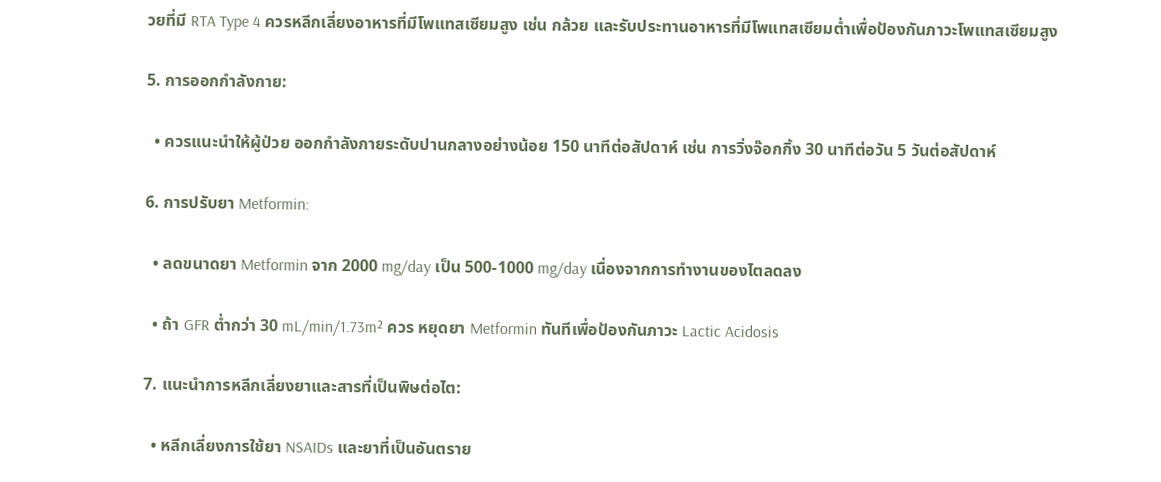วยที่มี RTA Type 4 ควรหลีกเลี่ยงอาหารที่มีโพแทสเซียมสูง เช่น กล้วย และรับประทานอาหารที่มีโพแทสเซียมต่ำเพื่อป้องกันภาวะโพแทสเซียมสูง

5. การออกกำลังกาย:

  • ควรแนะนำให้ผู้ป่วย ออกกำลังกายระดับปานกลางอย่างน้อย 150 นาทีต่อสัปดาห์ เช่น การวิ่งจ๊อกกิ้ง 30 นาทีต่อวัน 5 วันต่อสัปดาห์

6. การปรับยา Metformin:

  • ลดขนาดยา Metformin จาก 2000 mg/day เป็น 500-1000 mg/day เนื่องจากการทำงานของไตลดลง

  • ถ้า GFR ต่ำกว่า 30 mL/min/1.73m² ควร หยุดยา Metformin ทันทีเพื่อป้องกันภาวะ Lactic Acidosis

7. แนะนำการหลีกเลี่ยงยาและสารที่เป็นพิษต่อไต:

  • หลีกเลี่ยงการใช้ยา NSAIDs และยาที่เป็นอันตราย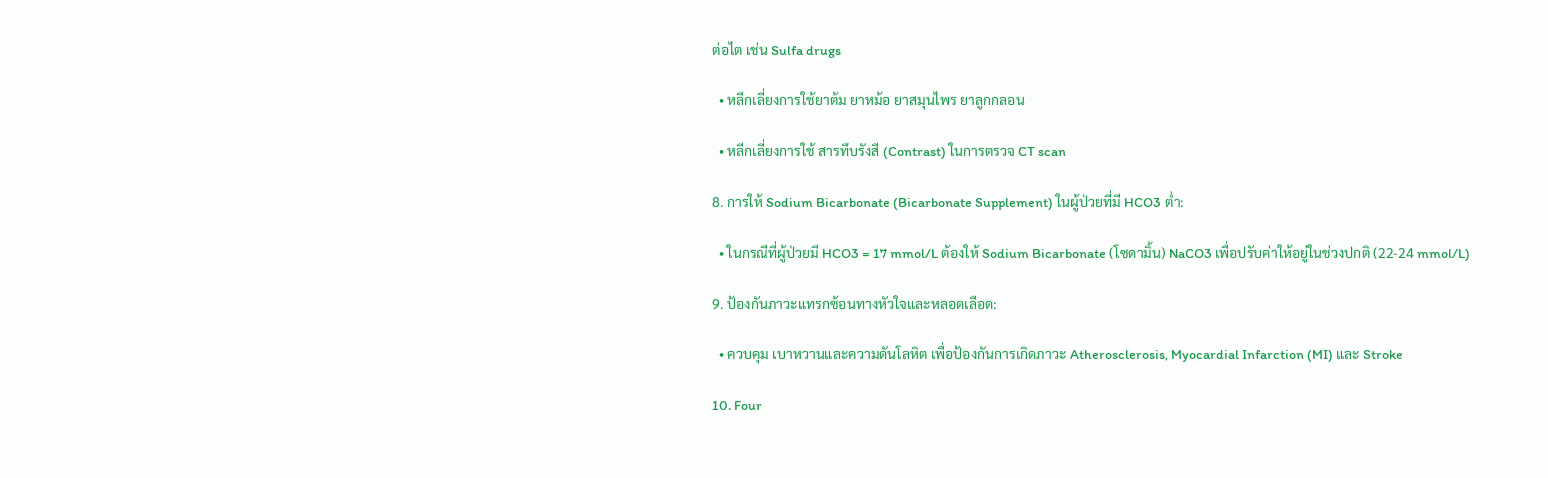ต่อไต เช่น Sulfa drugs

  • หลีกเลี่ยงการใช้ยาต้ม ยาหม้อ ยาสมุนไพร ยาลูกกลอน

  • หลีกเลี่ยงการใช้ สารทึบรังสี (Contrast) ในการตรวจ CT scan

8. การให้ Sodium Bicarbonate (Bicarbonate Supplement) ในผู้ป่วยที่มี HCO3 ต่ำ:

  • ในกรณีที่ผู้ป่วยมี HCO3 = 17 mmol/L ต้องให้ Sodium Bicarbonate (โซดามิ้น) NaCO3 เพื่อปรับค่าให้อยู่ในช่วงปกติ (22-24 mmol/L)

9. ป้องกันภาวะแทรกซ้อนทางหัวใจและหลอดเลือด:

  • ควบคุม เบาหวานและความดันโลหิต เพื่อป้องกันการเกิดภาวะ Atherosclerosis, Myocardial Infarction (MI) และ Stroke

10. Four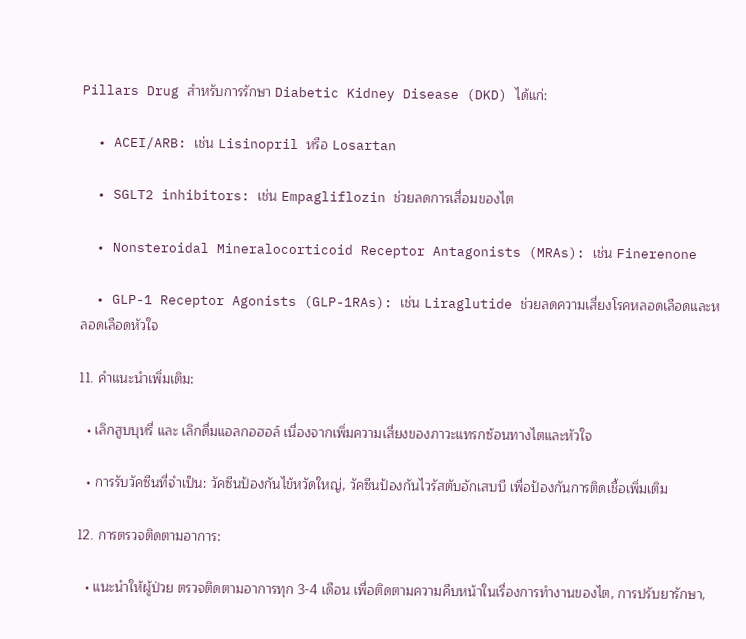Pillars Drug สำหรับการรักษา Diabetic Kidney Disease (DKD) ได้แก่:

  • ACEI/ARB: เช่น Lisinopril หรือ Losartan

  • SGLT2 inhibitors: เช่น Empagliflozin ช่วยลดการเสื่อมของไต

  • Nonsteroidal Mineralocorticoid Receptor Antagonists (MRAs): เช่น Finerenone

  • GLP-1 Receptor Agonists (GLP-1RAs): เช่น Liraglutide ช่วยลดความเสี่ยงโรคหลอดเลือดและหลอดเลือดหัวใจ

11. คำแนะนำเพิ่มเติม:

  • เลิกสูบบุหรี่ และ เลิกดื่มแอลกอฮอล์ เนื่องจากเพิ่มความเสี่ยงของภาวะแทรกซ้อนทางไตและหัวใจ

  • การรับวัคซีนที่จำเป็น: วัคซีนป้องกันไข้หวัดใหญ่, วัคซีนป้องกันไวรัสตับอักเสบบี เพื่อป้องกันการติดเชื้อเพิ่มเติม

12. การตรวจติดตามอาการ:

  • แนะนำให้ผู้ป่วย ตรวจติดตามอาการทุก 3-4 เดือน เพื่อติดตามความคืบหน้าในเรื่องการทำงานของไต, การปรับยารักษา,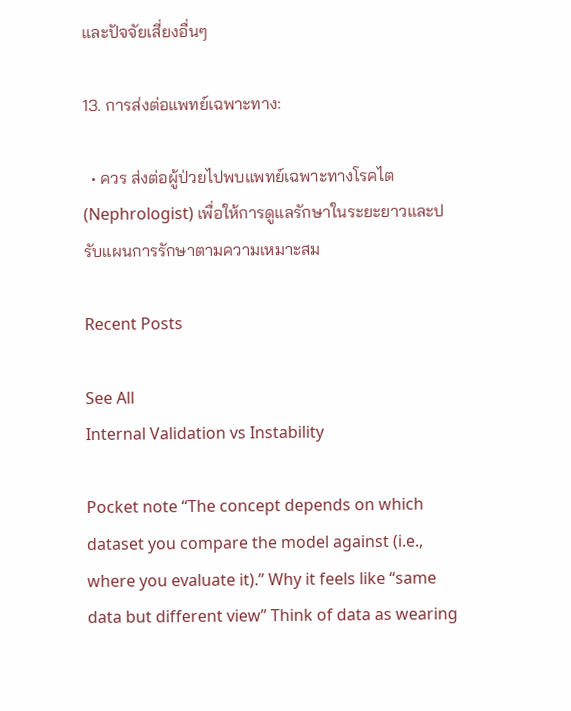และปัจจัยเสี่ยงอื่นๆ

13. การส่งต่อแพทย์เฉพาะทาง:

  • ควร ส่งต่อผู้ป่วยไปพบแพทย์เฉพาะทางโรคไต (Nephrologist) เพื่อให้การดูแลรักษาในระยะยาวและปรับแผนการรักษาตามความเหมาะสม

Recent Posts

See All
Internal Validation vs Instability

Pocket note “The concept depends on which dataset you compare the model against (i.e., where you evaluate it).” Why it feels like “same data but different view” Think of data as wearing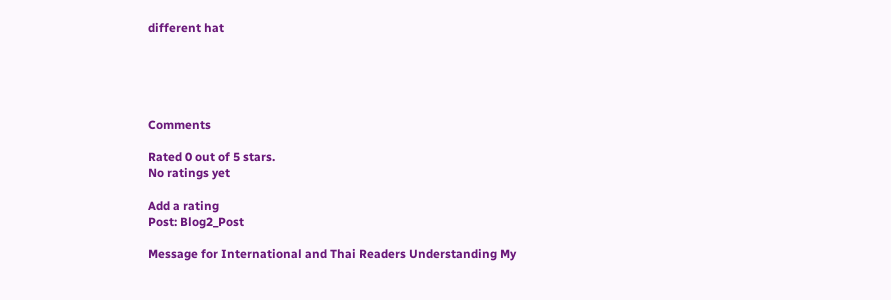different hat





Comments

Rated 0 out of 5 stars.
No ratings yet

Add a rating
Post: Blog2_Post

Message for International and Thai Readers Understanding My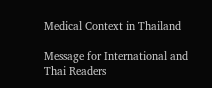Medical Context in Thailand

Message for International and Thai Readers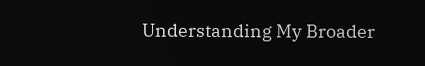Understanding My Broader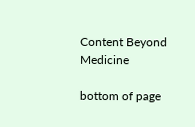Content Beyond Medicine

bottom of page